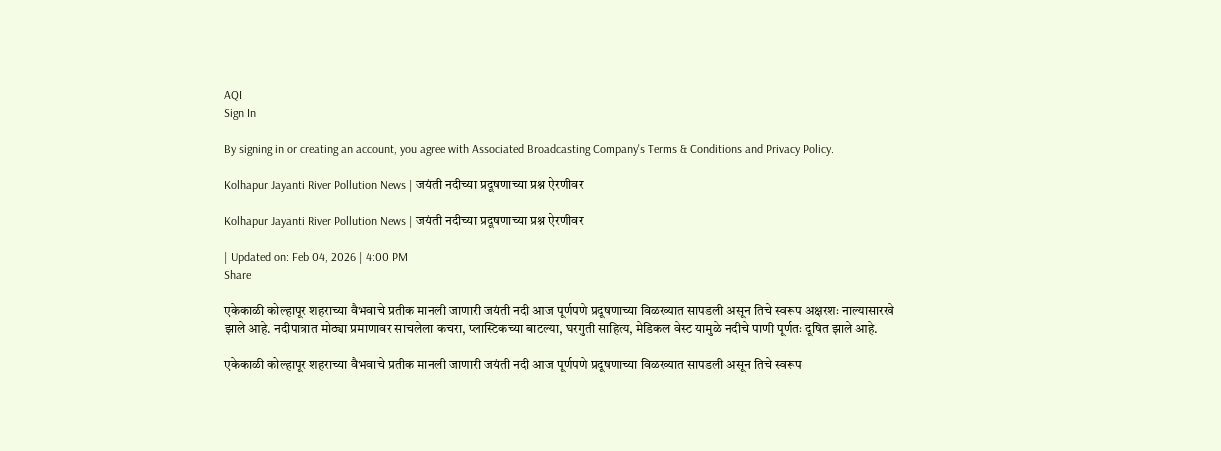AQI
Sign In

By signing in or creating an account, you agree with Associated Broadcasting Company's Terms & Conditions and Privacy Policy.

Kolhapur Jayanti River Pollution News | जयंती नदीच्या प्रदूषणाच्या प्रश्न ऐरणीवर

Kolhapur Jayanti River Pollution News | जयंती नदीच्या प्रदूषणाच्या प्रश्न ऐरणीवर

| Updated on: Feb 04, 2026 | 4:00 PM
Share

एकेकाळी कोल्हापूर शहराच्या वैभवाचे प्रतीक मानली जाणारी जयंती नदी आज पूर्णपणे प्रदूषणाच्या विळख्यात सापडली असून तिचे स्वरूप अक्षरशः नाल्यासारखे झाले आहे. नदीपात्रात मोठ्या प्रमाणावर साचलेला कचरा, प्लास्टिकच्या बाटल्या, घरगुती साहित्य, मेडिकल वेस्ट यामुळे नदीचे पाणी पूर्णतः दूषित झाले आहे.

एकेकाळी कोल्हापूर शहराच्या वैभवाचे प्रतीक मानली जाणारी जयंती नदी आज पूर्णपणे प्रदूषणाच्या विळख्यात सापडली असून तिचे स्वरूप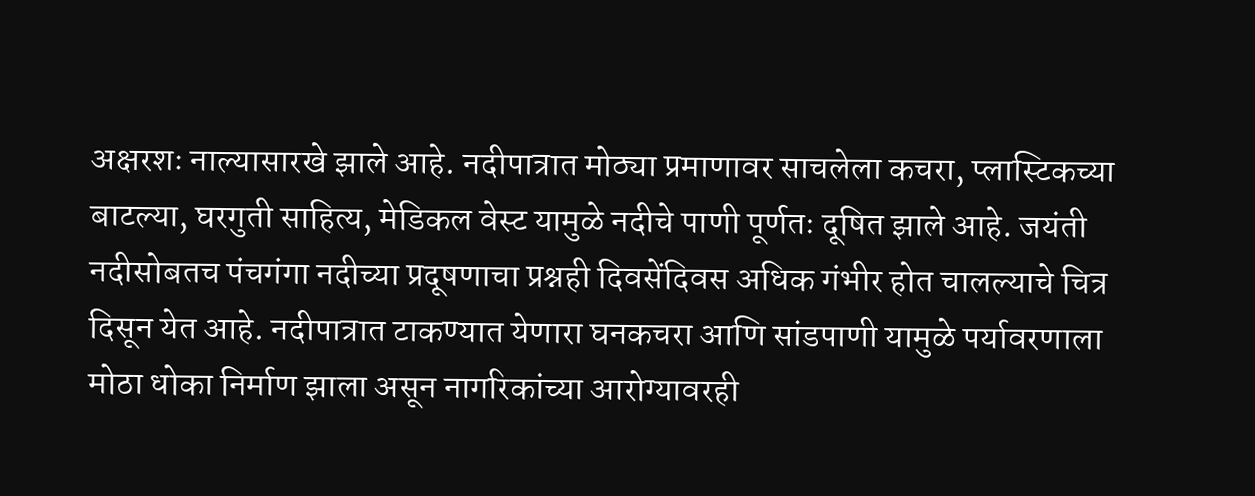अक्षरशः नाल्यासारखे झाले आहे. नदीपात्रात मोठ्या प्रमाणावर साचलेला कचरा, प्लास्टिकच्या बाटल्या, घरगुती साहित्य, मेडिकल वेस्ट यामुळे नदीचे पाणी पूर्णतः दूषित झाले आहे. जयंती नदीसोबतच पंचगंगा नदीच्या प्रदूषणाचा प्रश्नही दिवसेंदिवस अधिक गंभीर होत चालल्याचे चित्र दिसून येत आहे. नदीपात्रात टाकण्यात येणारा घनकचरा आणि सांडपाणी यामुळे पर्यावरणाला मोठा धोका निर्माण झाला असून नागरिकांच्या आरोग्यावरही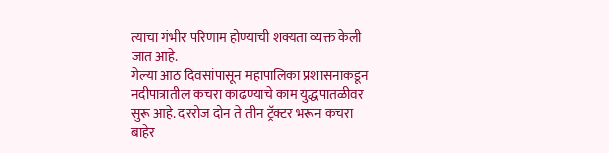त्याचा गंभीर परिणाम होण्याची शक्यता व्यक्त केली जात आहे.
गेल्या आठ दिवसांपासून महापालिका प्रशासनाकडून नदीपात्रातील कचरा काढण्याचे काम युद्धपातळीवर सुरू आहे. दररोज दोन ते तीन ट्रॅक्टर भरून कचरा बाहेर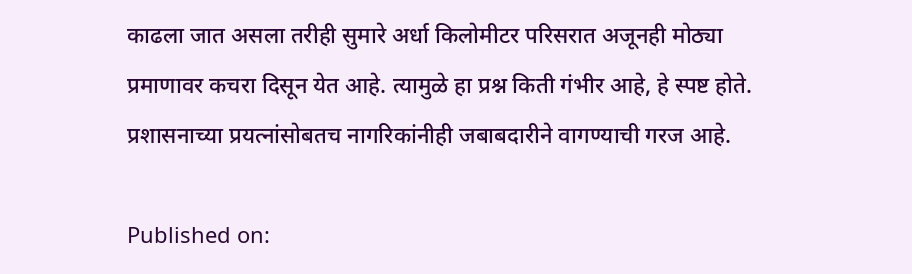काढला जात असला तरीही सुमारे अर्धा किलोमीटर परिसरात अजूनही मोठ्या प्रमाणावर कचरा दिसून येत आहे. त्यामुळे हा प्रश्न किती गंभीर आहे, हे स्पष्ट होते. प्रशासनाच्या प्रयत्नांसोबतच नागरिकांनीही जबाबदारीने वागण्याची गरज आहे.

Published on: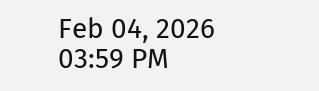Feb 04, 2026 03:59 PM